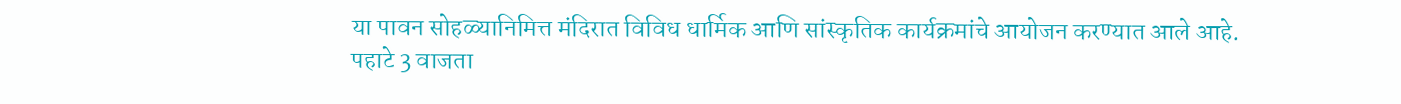या पावन सोहळ्यानिमित्त मंदिरात विविध धार्मिक आणि सांस्कृतिक कार्यक्रमांचे आयोजन करण्यात आले आहे. पहाटे 3 वाजता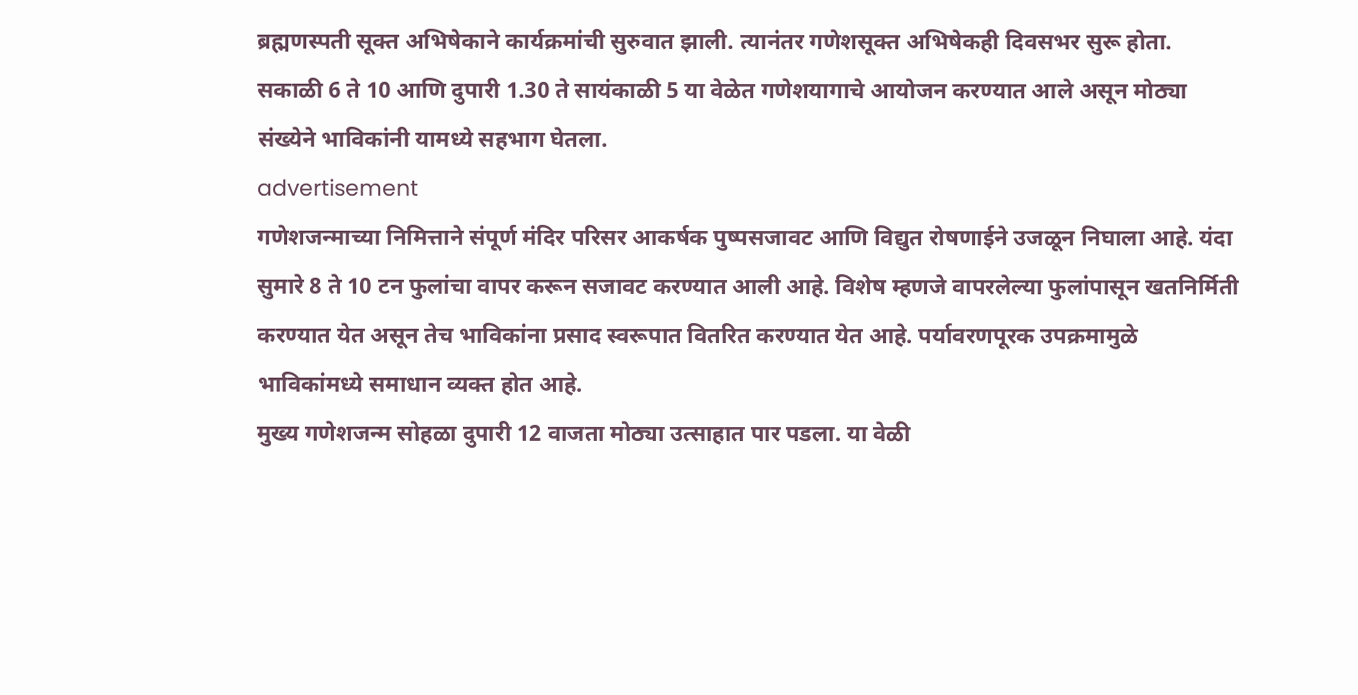ब्रह्मणस्पती सूक्त अभिषेकाने कार्यक्रमांची सुरुवात झाली. त्यानंतर गणेशसूक्त अभिषेकही दिवसभर सुरू होता. सकाळी 6 ते 10 आणि दुपारी 1.30 ते सायंकाळी 5 या वेळेत गणेशयागाचे आयोजन करण्यात आले असून मोठ्या संख्येने भाविकांनी यामध्ये सहभाग घेतला.
advertisement
गणेशजन्माच्या निमित्ताने संपूर्ण मंदिर परिसर आकर्षक पुष्पसजावट आणि विद्युत रोषणाईने उजळून निघाला आहे. यंदा सुमारे 8 ते 10 टन फुलांचा वापर करून सजावट करण्यात आली आहे. विशेष म्हणजे वापरलेल्या फुलांपासून खतनिर्मिती करण्यात येत असून तेच भाविकांना प्रसाद स्वरूपात वितरित करण्यात येत आहे. पर्यावरणपूरक उपक्रमामुळे भाविकांमध्ये समाधान व्यक्त होत आहे.
मुख्य गणेशजन्म सोहळा दुपारी 12 वाजता मोठ्या उत्साहात पार पडला. या वेळी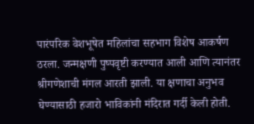पारंपरिक वेशभूषेत महिलांचा सहभाग विशेष आकर्षण ठरला. जन्मक्षणी पुष्पवृष्टी करण्यात आली आणि त्यानंतर श्रीगणेशाची मंगल आरती झाली. या क्षणाचा अनुभव घेण्यासाठी हजारो भाविकांनी मंदिरात गर्दी केली होती.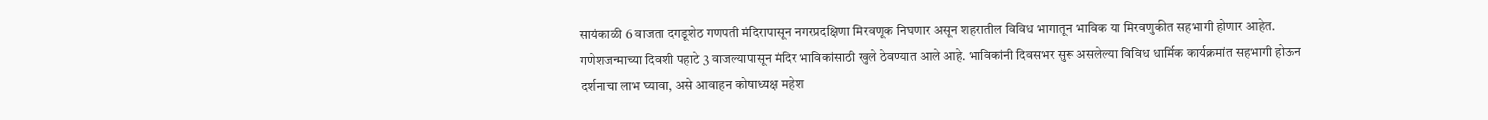सायंकाळी 6 वाजता दगडूशेठ गणपती मंदिरापासून नगरप्रदक्षिणा मिरवणूक निघणार असून शहरातील विविध भागातून भाविक या मिरवणुकीत सहभागी होणार आहेत. गणेशजन्माच्या दिवशी पहाटे 3 वाजल्यापासून मंदिर भाविकांसाठी खुले ठेवण्यात आले आहे. भाविकांनी दिवसभर सुरू असलेल्या विविध धार्मिक कार्यक्रमांत सहभागी होऊन दर्शनाचा लाभ घ्यावा, असे आवाहन कोषाध्यक्ष महेश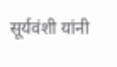सूर्यवंशी यांनी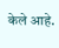केले आहे.